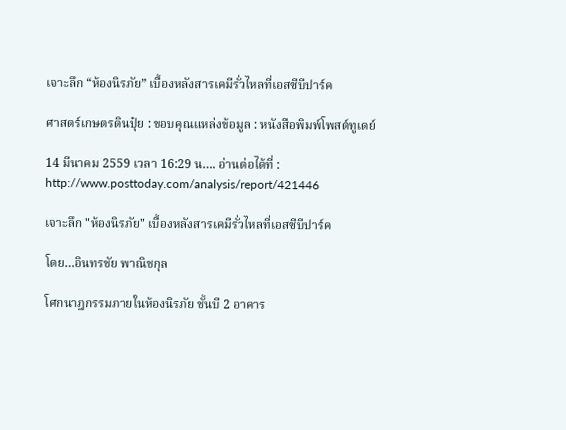เจาะลึก “ห้องนิรภัย” เบื้องหลังสารเคมีรั่วไหลที่เอสซีบีปาร์ค

ศาสตร์เกษตรดินปุ๋ย : ขอบคุณแหล่งข้อมูล : หนังสือพิมพ์โพสต์ทูเดย์

14 มีนาคม 2559 เวลา 16:29 น…. อ่านต่อได้ที่ : http://www.posttoday.com/analysis/report/421446

เจาะลึก "ห้องนิรภัย" เบื้องหลังสารเคมีรั่วไหลที่เอสซีบีปาร์ค

โดย…อินทรชัย พาณิชกุล

โศกนาฎกรรมภายในห้องนิรภัย ชั้นบี 2 อาคาร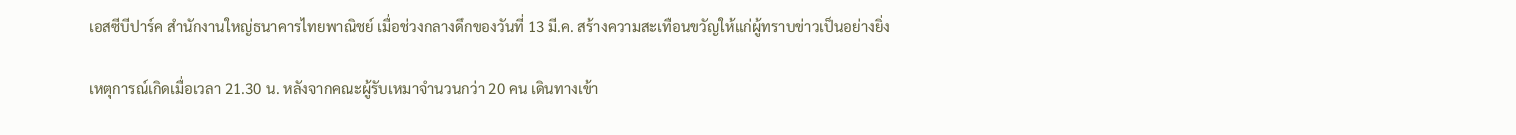เอสซีบีปาร์ค สำนักงานใหญ่ธนาคารไทยพาณิชย์ เมื่อช่วงกลางดึกของวันที่ 13 มี.ค. สร้างความสะเทือนขวัญให้แก่ผู้ทราบข่าวเป็นอย่างยิ่ง

เหตุการณ์เกิดเมื่อเวลา 21.30 น. หลังจากคณะผู้รับเหมาจำนวนกว่า 20 คน เดินทางเข้า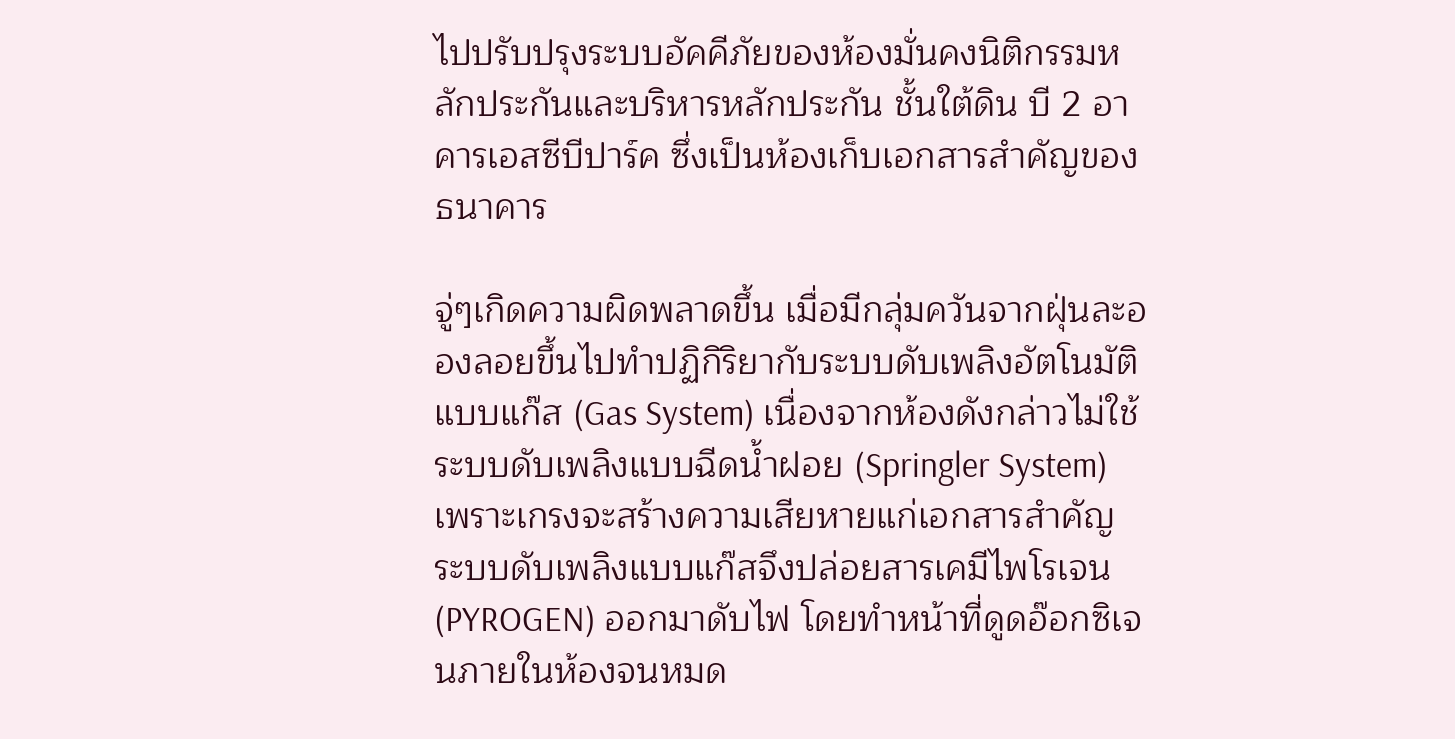ไปปรับปรุงระบบอัคคีภัยของห้องมั่นคงนิติกรรมหลักประกันและบริหารหลักประกัน ชั้นใต้ดิน บี 2 อาคารเอสซีบีปาร์ค ซึ่งเป็นห้องเก็บเอกสารสำคัญของธนาคาร

จู่ๆเกิดความผิดพลาดขึ้น เมื่อมีกลุ่มควันจากฝุ่นละอองลอยขึ้นไปทำปฏิกิริยากับระบบดับเพลิงอัตโนมัติแบบแก๊ส (Gas System) เนื่องจากห้องดังกล่าวไม่ใช้ระบบดับเพลิงแบบฉีดน้ำฝอย (Springler System) เพราะเกรงจะสร้างความเสียหายแก่เอกสารสำคัญ ระบบดับเพลิงแบบแก๊สจึงปล่อยสารเคมีไพโรเจน (PYROGEN) ออกมาดับไฟ โดยทำหน้าที่ดูดอ๊อกซิเจนภายในห้องจนหมด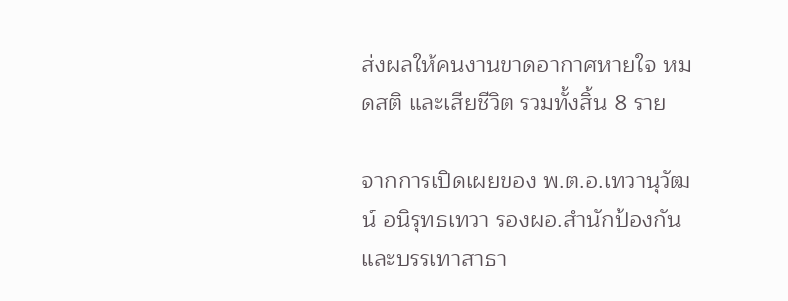ส่งผลให้คนงานขาดอากาศหายใจ หมดสติ และเสียชีวิต รวมทั้งสิ้น 8 ราย

จากการเปิดเผยของ พ.ต.อ.เทวานุวัฒน์ อนิรุทธเทวา รองผอ.สำนักป้องกันและบรรเทาสาธา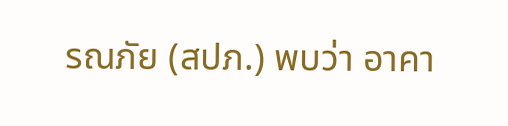รณภัย (สปภ.) พบว่า อาคา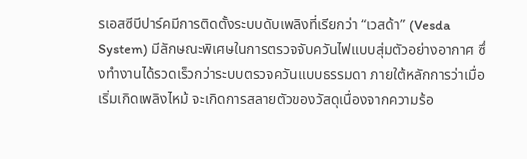รเอสซีบีปาร์คมีการติดตั้งระบบดับเพลิงที่เรียกว่า “เวสด้า” (Vesda System) มีลักษณะพิเศษในการตรวจจับควันไฟแบบสุ่มตัวอย่างอากาศ ซึ่งทำงานได้รวดเร็วกว่าระบบตรวจควันแบบธรรมดา ภายใต้หลักการว่าเมื่อเริ่มเกิดเพลิงไหม้ จะเกิดการสลายตัวของวัสดุเนื่องจากความร้อ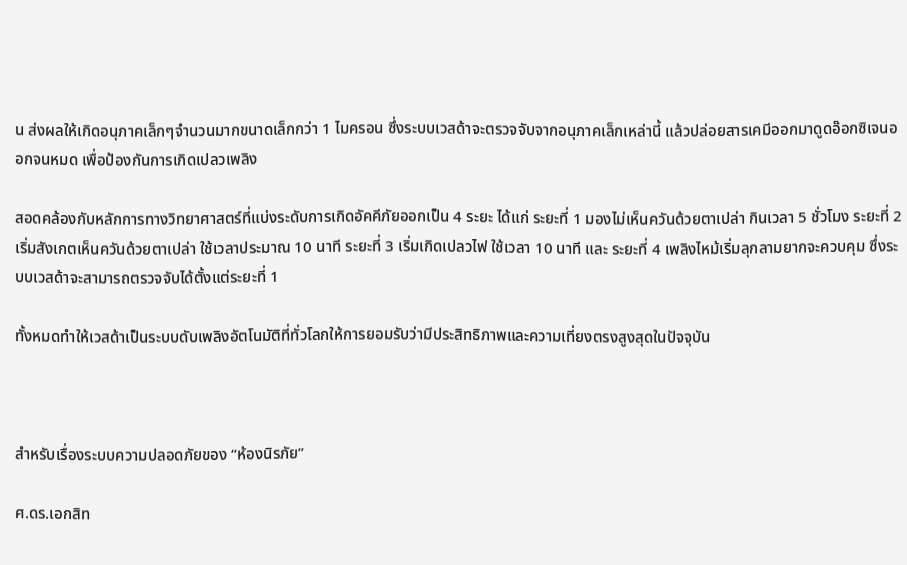น ส่งผลให้เกิดอนุภาคเล็กๆจำนวนมากขนาดเล็กกว่า 1 ไมครอน ซึ่งระบบเวสด้าจะตรวจจับจากอนุภาคเล็กเหล่านี้ แล้วปล่อยสารเคมีออกมาดูดอ๊อกซิเจนออกจนหมด เพื่อป้องกันการเกิดเปลวเพลิง

สอดคล้องกับหลักการทางวิทยาศาสตร์ที่แบ่งระดับการเกิดอัคคีภัยออกเป็น 4 ระยะ ได้แก่ ระยะที่ 1 มองไม่เห็นควันด้วยตาเปล่า กินเวลา 5 ชั่วโมง ระยะที่ 2 เริ่มสังเกตเห็นควันด้วยตาเปล่า ใช้เวลาประมาณ 10 นาที ระยะที่ 3 เริ่มเกิดเปลวไฟ ใช้เวลา 10 นาที และ ระยะที่ 4 เพลิงไหม้เริ่มลุกลามยากจะควบคุม ซึ่งระบบเวสด้าจะสามารถตรวจจับได้ตั้งแต่ระยะที่ 1

ทั้งหมดทำให้เวสด้าเป็นระบบดับเพลิงอัตโนมัติที่ทั่วโลกให้การยอมรับว่ามีประสิทธิภาพและความเที่ยงตรงสูงสุดในปัจจุบัน



สำหรับเรื่องระบบความปลอดภัยของ “ห้องนิรภัย”

ศ.ดร.เอกสิท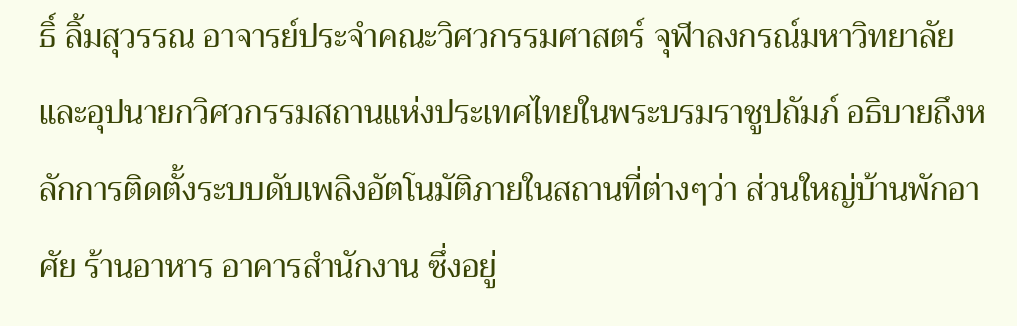ธิ์ ลิ้มสุวรรณ อาจารย์ประจำคณะวิศวกรรมศาสตร์ จุฬาลงกรณ์มหาวิทยาลัย และอุปนายกวิศวกรรมสถานแห่งประเทศไทยในพระบรมราชูปถัมภ์ อธิบายถึงหลักการติดตั้งระบบดับเพลิงอัตโนมัติภายในสถานที่ต่างๆว่า ส่วนใหญ่บ้านพักอาศัย ร้านอาหาร อาคารสำนักงาน ซึ่งอยู่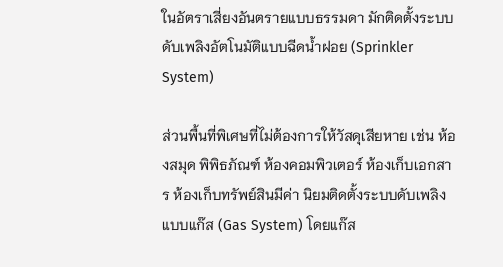ในอัตราเสี่ยงอันตรายแบบธรรมดา มักติดตั้งระบบดับเพลิงอัตโนมัติแบบฉีดน้ำฝอย (Sprinkler System)

ส่วนพื้นที่พิเศษที่ไม่ต้องการให้วัสดุเสียหาย เช่น ห้องสมุด พิพิธภัณฑ์ ห้องคอมพิวเตอร์ ห้องเก็บเอกสาร ห้องเก็บทรัพย์สินมีค่า นิยมติดตั้งระบบดับเพลิงแบบแก๊ส (Gas System) โดยแก๊ส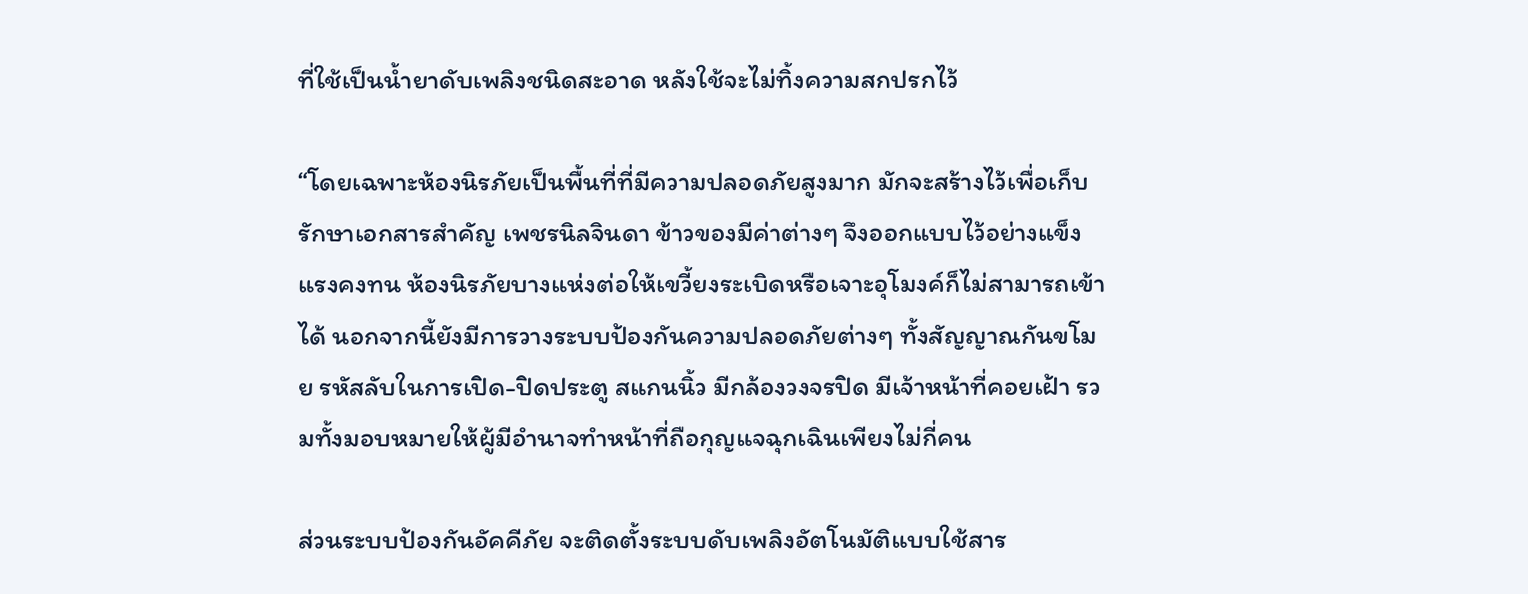ที่ใช้เป็นน้ำยาดับเพลิงชนิดสะอาด หลังใช้จะไม่ทิ้งความสกปรกไว้

“โดยเฉพาะห้องนิรภัยเป็นพื้นที่ที่มีความปลอดภัยสูงมาก มักจะสร้างไว้เพื่อเก็บรักษาเอกสารสำคัญ เพชรนิลจินดา ข้าวของมีค่าต่างๆ จึงออกแบบไว้อย่างแข็งแรงคงทน ห้องนิรภัยบางแห่งต่อให้เขวี้ยงระเบิดหรือเจาะอุโมงค์ก็ไม่สามารถเข้าได้ นอกจากนี้ยังมีการวางระบบป้องกันความปลอดภัยต่างๆ ทั้งสัญญาณกันขโมย รหัสลับในการเปิด-ปิดประตู สแกนนิ้ว มีกล้องวงจรปิด มีเจ้าหน้าที่คอยเฝ้า รวมทั้งมอบหมายให้ผู้มีอำนาจทำหน้าที่ถือกุญแจฉุกเฉินเพียงไม่กี่คน

ส่วนระบบป้องกันอัคคีภัย จะติดตั้งระบบดับเพลิงอัตโนมัติแบบใช้สาร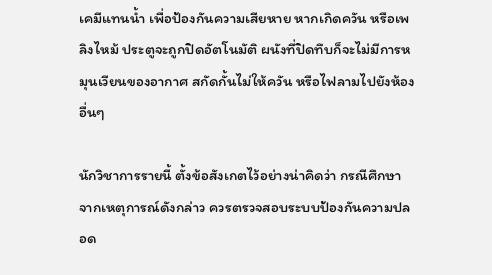เคมีแทนน้ำ เพื่อป้องกันความเสียหาย หากเกิดควัน หรือเพลิงไหม้ ประตูจะถูกปิดอัตโนมัติ ผนังที่ปิดทึบก็จะไม่มีการหมุนเวียนของอากาศ สกัดกั้นไม่ให้ควัน หรือไฟลามไปยังห้องอื่นๆ

นักวิชาการรายนี้ ตั้งข้อสังเกตไว้อย่างน่าคิดว่า กรณีศึกษาจากเหตุการณ์ดังกล่าว ควรตรวจสอบระบบป้องกันความปลอด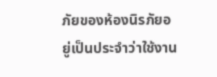ภัยของห้องนิรภัยอยู่เป็นประจำว่าใช้งาน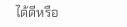ได้ดีหรือ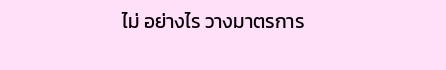ไม่ อย่างไร วางมาตรการ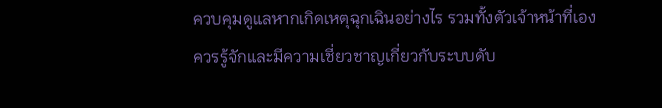ควบคุมดูแลหากเกิดเหตุฉุกเฉินอย่างไร รวมทั้งตัวเจ้าหน้าที่เองควรรู้จักและมีความเชี่ยวชาญเกี่ยวกับระบบดับ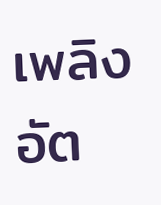เพลิงอัต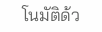โนมัติด้ว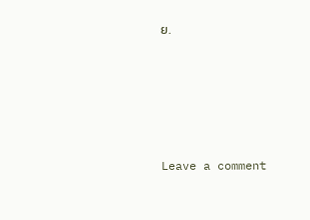ย.





Leave a comment